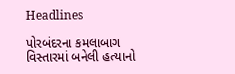Headlines

પોરબંદરના કમલાબાગ વિસ્તારમાં બનેલી હત્યાનો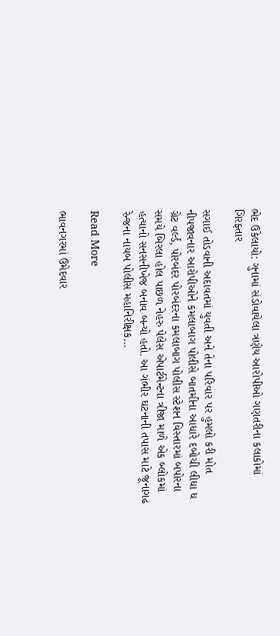ભેદ ઉકેલાયો: ગુનામાં સંડોવાયેલા ત્રણેય આરોપીઓ ગણતરીના કલાકોમાં ગિરફ્તાર

સગાઈ તોડવાની અદાવતમાં યુવતી અને તેના પરિવાર પર હુમલો કરી મોત નીપજાવનાર આરોપીઓને કમલાબાગ પોલીસે બાતમીના આધારે દબોચી લીધા ધ ગ્રેટ વર્લ્ડ, પોરબંદર પોરબંદરના કમલાબાગ પોલીસ સ્ટેશન વિસ્તારમાં બપોરના સમયે બિરલા હોલ પાછળ નેહરુ પેલેસ એપાર્ટમેન્ટના ત્રીજા માળે એક બ્લોકમાં હત્યાનો સનસનીખેજ બનાવ બન્યો હતો. આ ગંભીર ઘટનાની તપાસ માટે જૂનાગઢ રેન્જના નાયબ પોલીસ મહાનિરીક્ષક…

Read More

ભાવનગરમાં ઉમેદવાર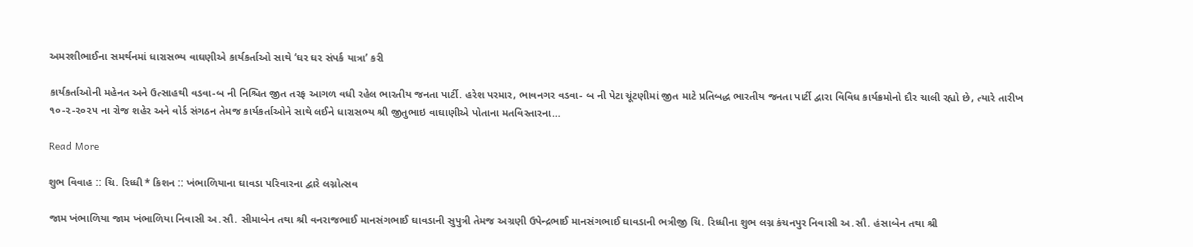અમરશીભાઈના સમર્થનમાં ધારાસભ્ય વાઘણીએ કાર્યકર્તાઓ સાથે ‘ઘર ઘર સંપર્ક યાત્રા’ કરી

કાર્યકર્તાઓની મહેનત અને ઉત્સાહથી વડવા-બ ની નિશ્ચિત જીત તરફ આગળ વધી રહેલ ભારતીય જનતા પાર્ટી. હરેશ પરમાર, ભાવનગર વડવા- બ ની પેટા ચૂંટણીમાં જીત માટે પ્રતિબદ્ધ ભારતીય જનતા પાર્ટી દ્વારા વિવિધ કાર્યક્રમોનો દૌર ચાલી રહ્યો છે, ત્યારે તારીખ ૧૦-૨-૨૦૨૫ ના રોજ શહેર અને વોર્ડ સંગઠન તેમજ કાર્યકર્તાઓને સાથે લઈને ધારાસભ્ય શ્રી જીતુભાઇ વાઘાણીએ પોતાના મતવિસ્તારના…

Read More

શુભ વિવાહ :: ચિ. રિધ્ધી * કિશન :: ખંભાળિયાના ઘાવડા પરિવારના દ્વારે લગ્નોત્સવ

જામ ખંભાળિયા જામ ખંભાળિયા નિવાસી અ.સૌ. સીમાબેન તથા શ્રી વનરાજભાઈ માનસંગભાઈ ઘાવડાની સુપુત્રી તેમજ અગ્રણી ઉપેન્દ્રભાઈ માનસંગભાઈ ઘાવડાની ભત્રીજી ચિ. રિધ્ધીના શુભ લગ્ન કંચનપુર નિવાસી અ.સૌ. હંસાબેન તથા શ્રી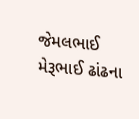જેમલભાઈ મેરૂભાઈ ઢાંઢના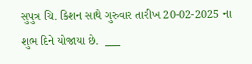સુપુત્ર ચિ. કિશન સાથે ગુરુવાર તારીખ 20-02-2025 ના શુભ દિને યોજાયા છે.  ___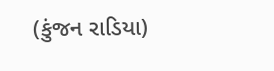(કુંજન રાડિયા)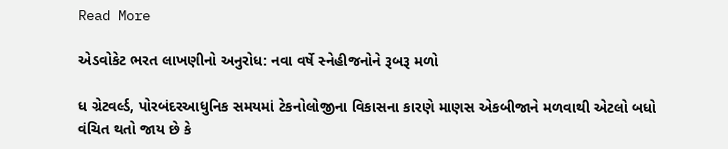Read More

એડવોકેટ ભરત લાખણીનો અનુરોધ: નવા વર્ષે સ્નેહીજનોને રૂબરૂ મળો

ધ ગ્રેટવર્લ્ડ, પોરબંદરઆધુનિક સમયમાં ટેકનોલોજીના વિકાસના કારણે માણસ એકબીજાને મળવાથી એટલો બધો વંચિત થતો જાય છે કે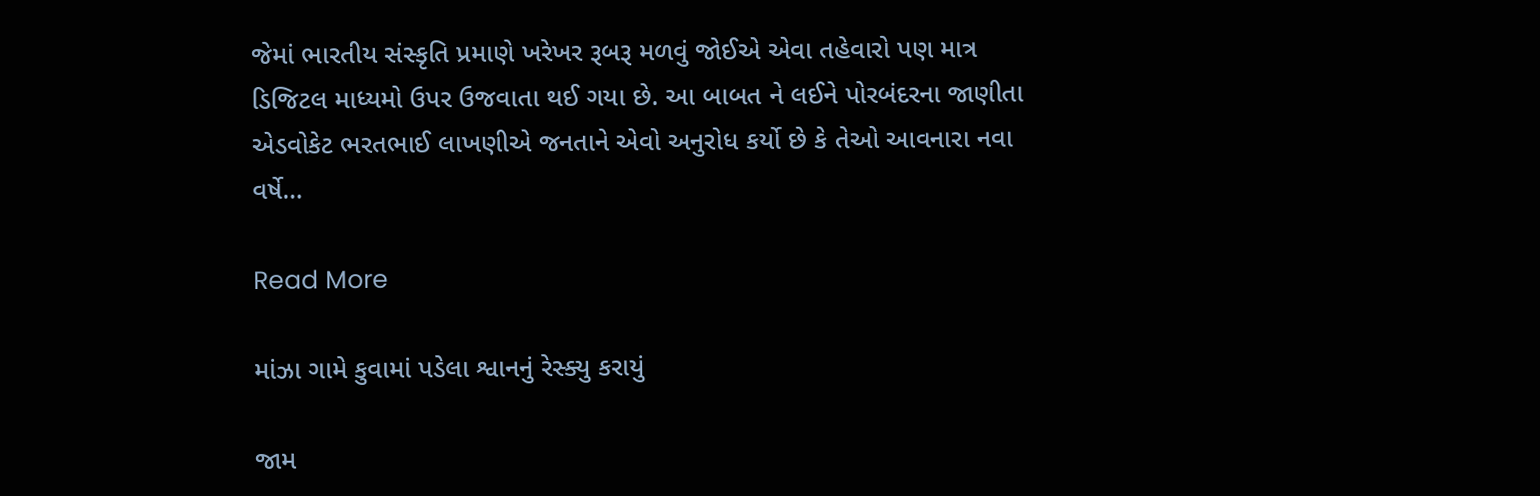જેમાં ભારતીય સંસ્કૃતિ પ્રમાણે ખરેખર રૂબરૂ મળવું જોઈએ એવા તહેવારો પણ માત્ર ડિજિટલ માધ્યમો ઉપર ઉજવાતા થઈ ગયા છે. આ બાબત ને લઈને પોરબંદરના જાણીતા એડવોકેટ ભરતભાઈ લાખણીએ જનતાને એવો અનુરોધ કર્યો છે કે તેઓ આવનારા નવા વર્ષે…

Read More

માંઝા ગામે કુવામાં પડેલા શ્વાનનું રેસ્ક્યુ કરાયું

જામ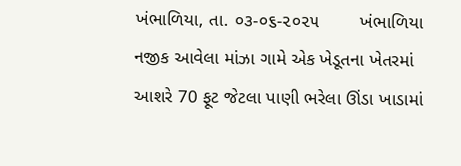ખંભાળિયા, તા. ૦૩-૦૬-૨૦૨૫        ખંભાળિયા નજીક આવેલા માંઝા ગામે એક ખેડૂતના ખેતરમાં આશરે 70 ફૂટ જેટલા પાણી ભરેલા ઊંડા ખાડામાં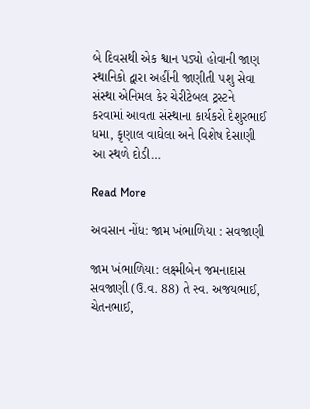બે દિવસથી એક શ્વાન પડ્યો હોવાની જાણ સ્થાનિકો દ્વારા અહીંની જાણીતી પશુ સેવા સંસ્થા એનિમલ કેર ચેરીટેબલ ટ્રસ્ટને કરવામાં આવતા સંસ્થાના કાર્યકરો દેશુરભાઈ ધમા, કૃણાલ વાઘેલા અને વિશેષ દેસાણી આ સ્થળે દોડી…

Read More

અવસાન નોંધ: જામ ખંભાળિયા : સવજાણી

જામ ખંભાળિયા: લક્ષ્મીબેન જમનાદાસ સવજાણી (ઉ.વ. 88) તે સ્વ. અજયભાઈ, ચેતનભાઈ,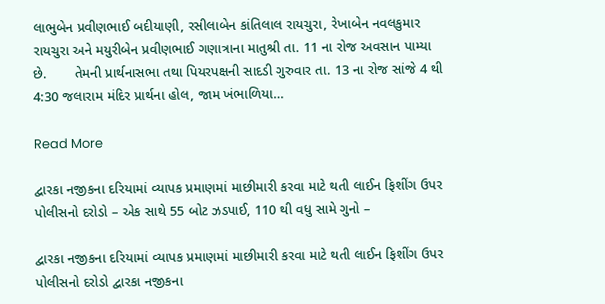લાભુબેન પ્રવીણભાઈ બદીયાણી, રસીલાબેન કાંતિલાલ રાયચુરા, રેખાબેન નવલકુમાર રાયચુરા અને મયુરીબેન પ્રવીણભાઈ ગણાત્રાના માતુશ્રી તા. 11 ના રોજ અવસાન પામ્યા છે.       તેમની પ્રાર્થનાસભા તથા પિયરપક્ષની સાદડી ગુરુવાર તા. 13 ના રોજ સાંજે 4 થી 4:30 જલારામ મંદિર પ્રાર્થના હોલ, જામ ખંભાળિયા…

Read More

દ્વારકા નજીકના દરિયામાં વ્યાપક પ્રમાણમાં માછીમારી કરવા માટે થતી લાઈન ફિશીંગ ઉપર પોલીસનો દરોડો – એક સાથે 55 બોટ ઝડપાઈ, 110 થી વધુ સામે ગુનો –

દ્વારકા નજીકના દરિયામાં વ્યાપક પ્રમાણમાં માછીમારી કરવા માટે થતી લાઈન ફિશીંગ ઉપર પોલીસનો દરોડો દ્વારકા નજીકના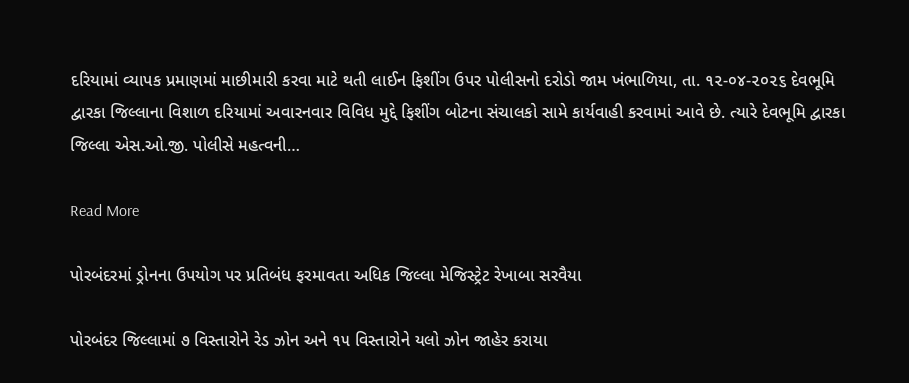દરિયામાં વ્યાપક પ્રમાણમાં માછીમારી કરવા માટે થતી લાઈન ફિશીંગ ઉપર પોલીસનો દરોડો જામ ખંભાળિયા, તા. ૧૨-૦૪-૨૦૨૬ દેવભૂમિ દ્વારકા જિલ્લાના વિશાળ દરિયામાં અવારનવાર વિવિધ મુદ્દે ફિશીંગ બોટના સંચાલકો સામે કાર્યવાહી કરવામાં આવે છે. ત્યારે દેવભૂમિ દ્વારકા જિલ્લા એસ.ઓ.જી. પોલીસે મહત્વની…

Read More

પોરબંદરમાં ડ્રોનના ઉપયોગ પર પ્રતિબંધ ફરમાવતા અધિક જિલ્લા મેજિસ્ટ્રેટ રેખાબા સરવૈયા

પોરબંદર જિલ્લામાં ૭ વિસ્તારોને રેડ ઝોન અને ૧૫ વિસ્તારોને યલો ઝોન જાહેર કરાયા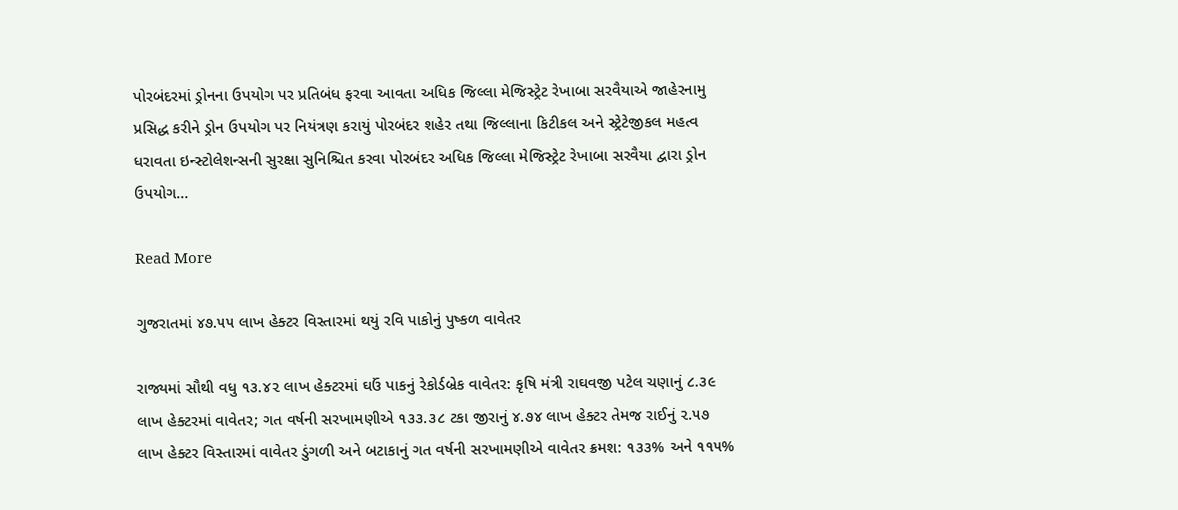પોરબંદરમાં ડ્રોનના ઉપયોગ પર પ્રતિબંધ ફરવા આવતા અધિક જિલ્લા મેજિસ્ટ્રેટ રેખાબા સરવૈયાએ જાહેરનામુ પ્રસિદ્ધ કરીને ડ્રોન ઉપયોગ પર નિયંત્રણ કરાયું પોરબંદર શહેર તથા જિલ્લાના કિટીકલ અને સ્ટ્રેટેજીકલ મહત્વ ધરાવતા ઇન્સ્ટોલેશન્સની સુરક્ષા સુનિશ્ચિત કરવા પોરબંદર અધિક જિલ્લા મેજિસ્ટ્રેટ રેખાબા સરવૈયા દ્વારા ડ્રોન ઉપયોગ…

Read More

ગુજરાતમાં ૪૭.૫૫ લાખ હેક્ટર વિસ્તારમાં થયું રવિ પાકોનું પુષ્કળ વાવેતર

રાજ્યમાં સૌથી વધુ ૧૩.૪૨ લાખ હેક્ટરમાં ઘઉં પાકનું રેકોર્ડબ્રેક વાવેતર: કૃષિ મંત્રી રાઘવજી પટેલ ચણાનું ૮.૩૯ લાખ હેક્ટરમાં વાવેતર; ગત વર્ષની સરખામણીએ ૧૩૩.૩૮ ટકા જીરાનું ૪.૭૪ લાખ હેક્ટર તેમજ રાઈનું ૨.૫૭ લાખ હેક્ટર વિસ્તારમાં વાવેતર ડુંગળી અને બટાકાનું ગત વર્ષની સરખામણીએ વાવેતર ક્રમશ: ૧૩૩% અને ૧૧૫%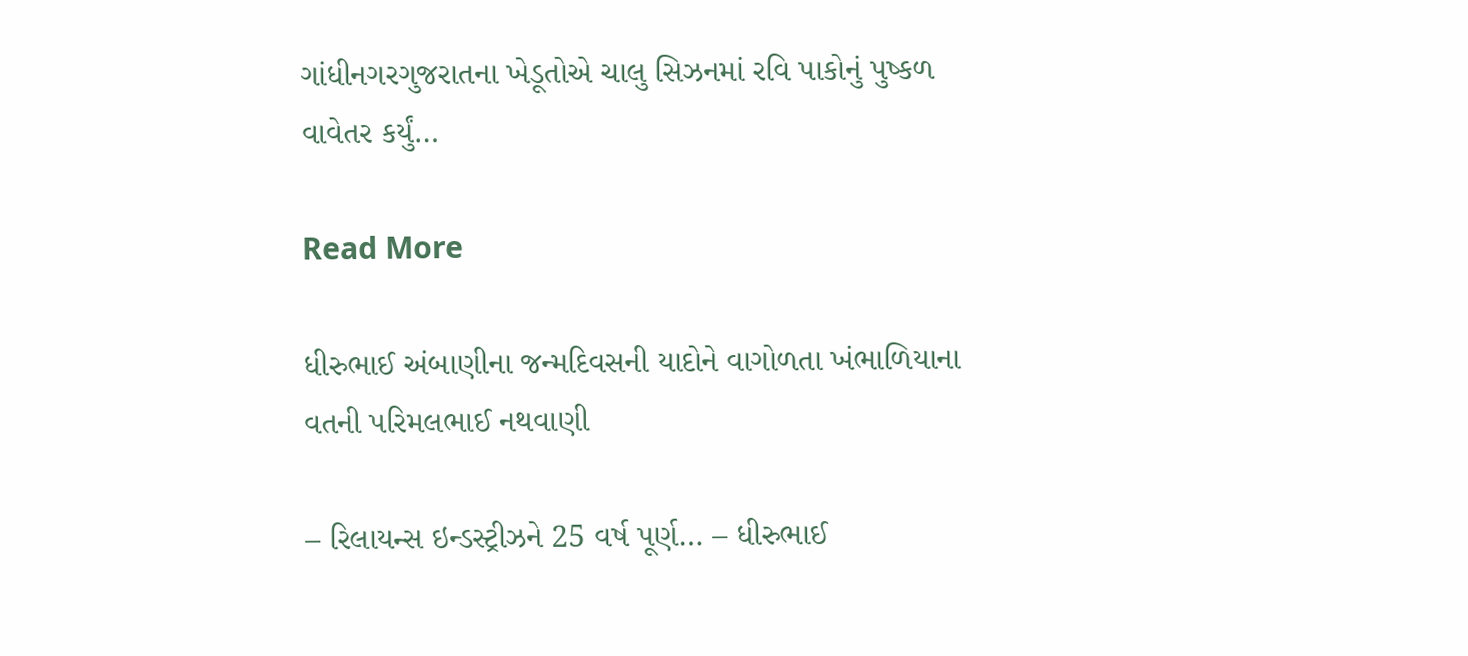ગાંધીનગરગુજરાતના ખેડૂતોએ ચાલુ સિઝનમાં રવિ પાકોનું પુષ્કળ વાવેતર કર્યું…

Read More

ધીરુભાઈ અંબાણીના જન્મદિવસની યાદોને વાગોળતા ખંભાળિયાના વતની પરિમલભાઈ નથવાણી

– રિલાયન્સ ઇન્ડસ્ટ્રીઝને 25 વર્ષ પૂર્ણ… – ધીરુભાઈ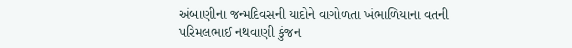અંબાણીના જન્મદિવસની યાદોને વાગોળતા ખંભાળિયાના વતની પરિમલભાઈ નથવાણી કુંજન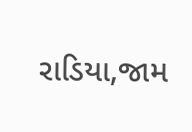રાડિયા,જામ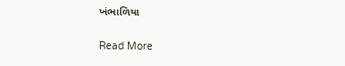ખંભાળિયા

Read More